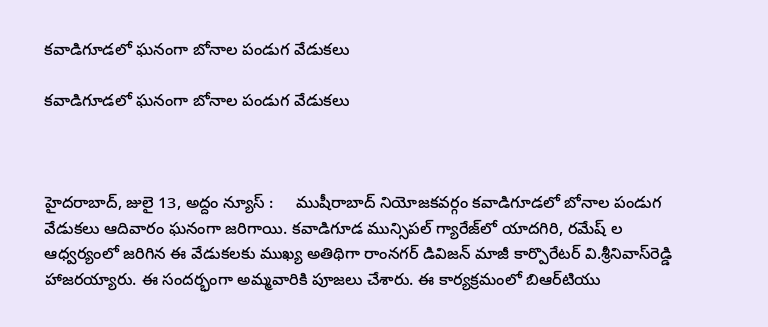క‌వాడిగూడ‌లో ఘ‌నంగా బోనాల పండుగ వేడుక‌లు

క‌వాడిగూడ‌లో ఘ‌నంగా బోనాల పండుగ వేడుక‌లు



హైదరాబాద్, జులై 13, అద్దం న్యూస్ :     ముషీరాబాద్ నియోజ‌క‌వ‌ర్గం క‌వాడిగూడ‌లో బోనాల పండుగ వేడుక‌లు ఆదివారం ఘ‌నంగా జ‌రిగాయి. క‌వాడిగూడ మున్సిప‌ల్ గ్యారేజ్‌లో యాద‌గిరి, ర‌మేష్ ల ఆధ్వ‌ర్యంలో జ‌రిగిన ఈ వేడుక‌ల‌కు ముఖ్య అతిథిగా రాంన‌గ‌ర్ డివిజ‌న్ మాజీ కార్పొరేట‌ర్ వి.శ్రీనివాస్‌రెడ్డి హాజ‌ర‌య్యారు. ఈ సంద‌ర్భంగా అమ్మ‌వారికి పూజ‌లు చేశారు. ఈ కార్య‌క్ర‌మంలో బిఆర్‌టియు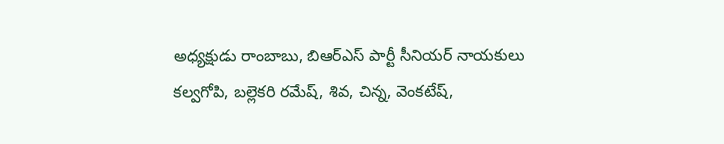అధ్య‌క్షుడు రాంబాబు, బిఆర్ఎస్ పార్టీ సీనియ‌ర్ నాయ‌కులు క‌ల్వ‌గోపి, బ‌ల్లెక‌రి రమేష్‌, శివ‌, చిన్న‌, వెంక‌టేష్‌,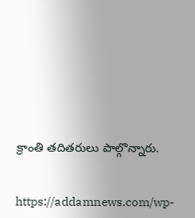క్రాంతి త‌దిత‌రులు పాల్గొన్నారు.


https://addamnews.com/wp-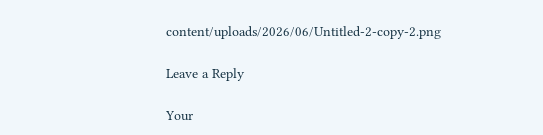content/uploads/2026/06/Untitled-2-copy-2.png

Leave a Reply

Your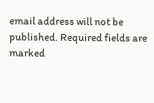email address will not be published. Required fields are marked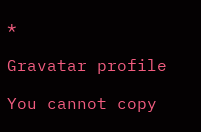*

Gravatar profile

You cannot copy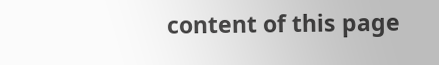content of this page